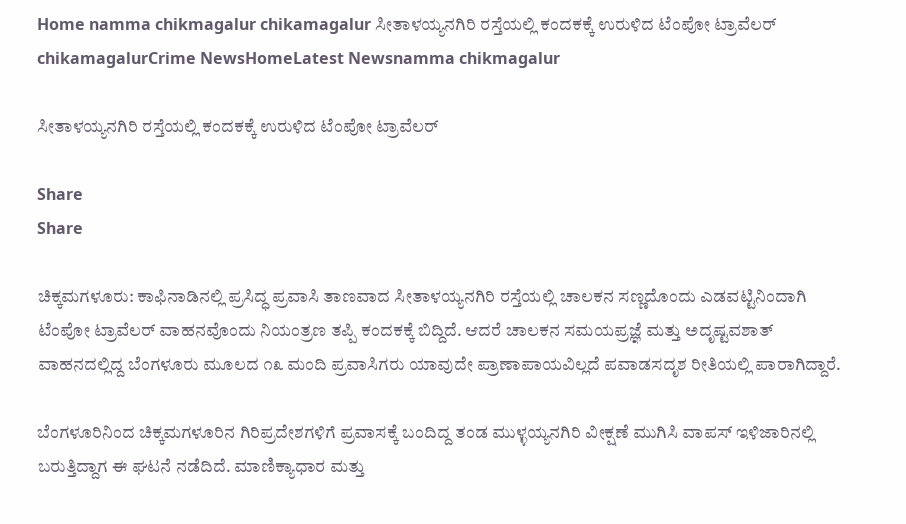Home namma chikmagalur chikamagalur ಸೀತಾಳಯ್ಯನಗಿರಿ ರಸ್ತೆಯಲ್ಲಿ ಕಂದಕಕ್ಕೆ ಉರುಳಿದ ಟೆಂಪೋ ಟ್ರಾವೆಲರ್
chikamagalurCrime NewsHomeLatest Newsnamma chikmagalur

ಸೀತಾಳಯ್ಯನಗಿರಿ ರಸ್ತೆಯಲ್ಲಿ ಕಂದಕಕ್ಕೆ ಉರುಳಿದ ಟೆಂಪೋ ಟ್ರಾವೆಲರ್

Share
Share

ಚಿಕ್ಕಮಗಳೂರು: ಕಾಫಿನಾಡಿನಲ್ಲಿ ಪ್ರಸಿದ್ಧ ಪ್ರವಾಸಿ ತಾಣವಾದ ಸೀತಾಳಯ್ಯನಗಿರಿ ರಸ್ತೆಯಲ್ಲಿ ಚಾಲಕನ ಸಣ್ಣದೊಂದು ಎಡವಟ್ಟಿನಿಂದಾಗಿ ಟೆಂಪೋ ಟ್ರಾವೆಲರ್ ವಾಹನವೊಂದು ನಿಯಂತ್ರಣ ತಪ್ಪಿ ಕಂದಕಕ್ಕೆ ಬಿದ್ದಿದೆ. ಆದರೆ ಚಾಲಕನ ಸಮಯಪ್ರಜ್ಞೆ ಮತ್ತು ಅದೃಷ್ಟವಶಾತ್ ವಾಹನದಲ್ಲಿದ್ದ ಬೆಂಗಳೂರು ಮೂಲದ ೧೩ ಮಂದಿ ಪ್ರವಾಸಿಗರು ಯಾವುದೇ ಪ್ರಾಣಾಪಾಯವಿಲ್ಲದೆ ಪವಾಡಸದೃಶ ರೀತಿಯಲ್ಲಿ ಪಾರಾಗಿದ್ದಾರೆ.

ಬೆಂಗಳೂರಿನಿಂದ ಚಿಕ್ಕಮಗಳೂರಿನ ಗಿರಿಪ್ರದೇಶಗಳಿಗೆ ಪ್ರವಾಸಕ್ಕೆ ಬಂದಿದ್ದ ತಂಡ ಮುಳ್ಳಯ್ಯನಗಿರಿ ವೀಕ್ಷಣೆ ಮುಗಿಸಿ ವಾಪಸ್ ಇಳಿಜಾರಿನಲ್ಲಿ ಬರುತ್ತಿದ್ದಾಗ ಈ ಘಟನೆ ನಡೆದಿದೆ. ಮಾಣಿಕ್ಯಾಧಾರ ಮತ್ತು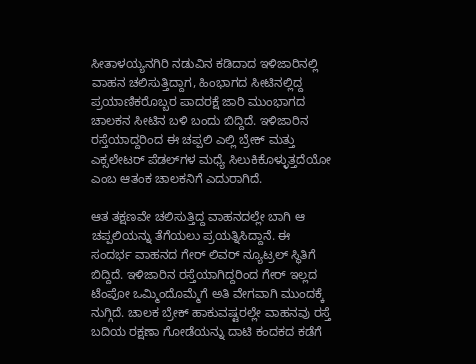ಸೀತಾಳಯ್ಯನಗಿರಿ ನಡುವಿನ ಕಡಿದಾದ ಇಳಿಜಾರಿನಲ್ಲಿ ವಾಹನ ಚಲಿಸುತ್ತಿದ್ದಾಗ, ಹಿಂಭಾಗದ ಸೀಟಿನಲ್ಲಿದ್ದ ಪ್ರಯಾಣಿಕರೊಬ್ಬರ ಪಾದರಕ್ಷೆ ಜಾರಿ ಮುಂಭಾಗದ ಚಾಲಕನ ಸೀಟಿನ ಬಳಿ ಬಂದು ಬಿದ್ದಿದೆ. ಇಳಿಜಾರಿನ ರಸ್ತೆಯಾದ್ದರಿಂದ ಈ ಚಪ್ಪಲಿ ಎಲ್ಲಿ ಬ್ರೇಕ್ ಮತ್ತು ಎಕ್ಸಲೇಟರ್ ಪೆಡಲ್‌ಗಳ ಮಧ್ಯೆ ಸಿಲುಕಿಕೊಳ್ಳುತ್ತದೆಯೋ ಎಂಬ ಆತಂಕ ಚಾಲಕನಿಗೆ ಎದುರಾಗಿದೆ.

ಆತ ತಕ್ಷಣವೇ ಚಲಿಸುತ್ತಿದ್ದ ವಾಹನದಲ್ಲೇ ಬಾಗಿ ಆ ಚಪ್ಪಲಿಯನ್ನು ತೆಗೆಯಲು ಪ್ರಯತ್ನಿಸಿದ್ದಾನೆ. ಈ ಸಂದರ್ಭ ವಾಹನದ ಗೇರ್ ಲಿವರ್ ನ್ಯೂಟ್ರಲ್ ಸ್ಥಿತಿಗೆ ಬಿದ್ದಿದೆ. ಇಳಿಜಾರಿನ ರಸ್ತೆಯಾಗಿದ್ದರಿಂದ ಗೇರ್ ಇಲ್ಲದ ಟೆಂಪೋ ಒಮ್ಮಿಂದೊಮ್ಮೆಗೆ ಅತಿ ವೇಗವಾಗಿ ಮುಂದಕ್ಕೆ ನುಗ್ಗಿದೆ. ಚಾಲಕ ಬ್ರೇಕ್ ಹಾಕುವಷ್ಟರಲ್ಲೇ ವಾಹನವು ರಸ್ತೆ ಬದಿಯ ರಕ್ಷಣಾ ಗೋಡೆಯನ್ನು ದಾಟಿ ಕಂದಕದ ಕಡೆಗೆ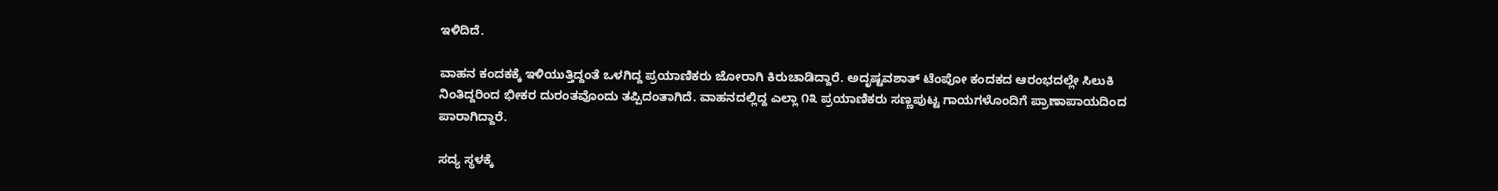ಇಳಿದಿದೆ.

ವಾಹನ ಕಂದಕಕ್ಕೆ ಇಳಿಯುತ್ತಿದ್ದಂತೆ ಒಳಗಿದ್ದ ಪ್ರಯಾಣಿಕರು ಜೋರಾಗಿ ಕಿರುಚಾಡಿದ್ದಾರೆ. ಅದೃಷ್ಟವಶಾತ್ ಟೆಂಪೋ ಕಂದಕದ ಆರಂಭದಲ್ಲೇ ಸಿಲುಕಿ ನಿಂತಿದ್ದರಿಂದ ಭೀಕರ ದುರಂತವೊಂದು ತಪ್ಪಿದಂತಾಗಿದೆ. ವಾಹನದಲ್ಲಿದ್ದ ಎಲ್ಲಾ ೧೩ ಪ್ರಯಾಣಿಕರು ಸಣ್ಣಪುಟ್ಟ ಗಾಯಗಳೊಂದಿಗೆ ಪ್ರಾಣಾಪಾಯದಿಂದ ಪಾರಾಗಿದ್ದಾರೆ.

ಸದ್ಯ ಸ್ಥಳಕ್ಕೆ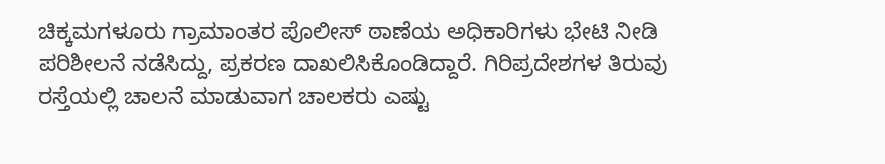ಚಿಕ್ಕಮಗಳೂರು ಗ್ರಾಮಾಂತರ ಪೊಲೀಸ್ ಠಾಣೆಯ ಅಧಿಕಾರಿಗಳು ಭೇಟಿ ನೀಡಿ ಪರಿಶೀಲನೆ ನಡೆಸಿದ್ದು, ಪ್ರಕರಣ ದಾಖಲಿಸಿಕೊಂಡಿದ್ದಾರೆ. ಗಿರಿಪ್ರದೇಶಗಳ ತಿರುವು ರಸ್ತೆಯಲ್ಲಿ ಚಾಲನೆ ಮಾಡುವಾಗ ಚಾಲಕರು ಎಷ್ಟು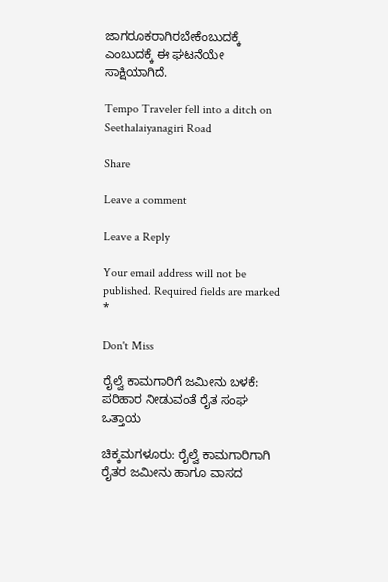ಜಾಗರೂಕರಾಗಿರಬೇಕೆಂಬುದಕ್ಕೆ ಎಂಬುದಕ್ಕೆ ಈ ಘಟನೆಯೇ ಸಾಕ್ಷಿಯಾಗಿದೆ.

Tempo Traveler fell into a ditch on Seethalaiyanagiri Road

Share

Leave a comment

Leave a Reply

Your email address will not be published. Required fields are marked *

Don't Miss

ರೈಲ್ವೆ ಕಾಮಗಾರಿಗೆ ಜಮೀನು ಬಳಕೆ: ಪರಿಹಾರ ನೀಡುವಂತೆ ರೈತ ಸಂಘ ಒತ್ತಾಯ

ಚಿಕ್ಕಮಗಳೂರು: ರೈಲ್ವೆ ಕಾಮಗಾರಿಗಾಗಿ ರೈತರ ಜಮೀನು ಹಾಗೂ ವಾಸದ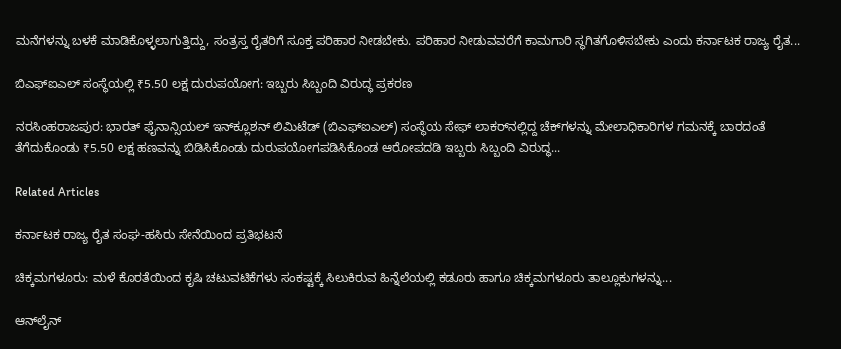ಮನೆಗಳನ್ನು ಬಳಕೆ ಮಾಡಿಕೊಳ್ಳಲಾಗುತ್ತಿದ್ದು, ಸಂತ್ರಸ್ತ ರೈತರಿಗೆ ಸೂಕ್ತ ಪರಿಹಾರ ನೀಡಬೇಕು. ಪರಿಹಾರ ನೀಡುವವರೆಗೆ ಕಾಮಗಾರಿ ಸ್ಥಗಿತಗೊಳಿಸಬೇಕು ಎಂದು ಕರ್ನಾಟಕ ರಾಜ್ಯ ರೈತ...

ಬಿಎಫ್‌ಐಎಲ್‌ ಸಂಸ್ಥೆಯಲ್ಲಿ ₹5.50 ಲಕ್ಷ ದುರುಪಯೋಗ: ಇಬ್ಬರು ಸಿಬ್ಬಂದಿ ವಿರುದ್ಧ ಪ್ರಕರಣ

ನರಸಿಂಹರಾಜಪುರ: ಭಾರತ್ ಫೈನಾನ್ಸಿಯಲ್ ಇನ್‌ಕ್ಲೂಶನ್ ಲಿಮಿಟೆಡ್‌ (ಬಿಎಫ್‌ಐಎಲ್‌) ಸಂಸ್ಥೆಯ ಸೇಫ್‌ ಲಾಕರ್‌ನಲ್ಲಿದ್ದ ಚೆಕ್‌ಗಳನ್ನು ಮೇಲಾಧಿಕಾರಿಗಳ ಗಮನಕ್ಕೆ ಬಾರದಂತೆ ತೆಗೆದುಕೊಂಡು ₹5.50 ಲಕ್ಷ ಹಣವನ್ನು ಬಿಡಿಸಿಕೊಂಡು ದುರುಪಯೋಗಪಡಿಸಿಕೊಂಡ ಆರೋಪದಡಿ ಇಬ್ಬರು ಸಿಬ್ಬಂದಿ ವಿರುದ್ಧ...

Related Articles

ಕರ್ನಾಟಕ ರಾಜ್ಯ ರೈತ ಸಂಘ-ಹಸಿರು ಸೇನೆಯಿಂದ ಪ್ರತಿಭಟನೆ

ಚಿಕ್ಕಮಗಳೂರು: ಮಳೆ ಕೊರತೆಯಿಂದ ಕೃಷಿ ಚಟುವಟಿಕೆಗಳು ಸಂಕಷ್ಟಕ್ಕೆ ಸಿಲುಕಿರುವ ಹಿನ್ನೆಲೆಯಲ್ಲಿ ಕಡೂರು ಹಾಗೂ ಚಿಕ್ಕಮಗಳೂರು ತಾಲ್ಲೂಕುಗಳನ್ನು...

ಆನ್‌ಲೈನ್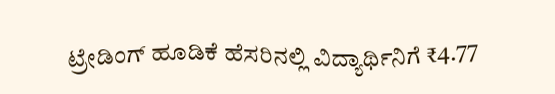ಟ್ರೇಡಿಂಗ್ ಹೂಡಿಕೆ ಹೆಸರಿನಲ್ಲಿ ವಿದ್ಯಾರ್ಥಿನಿಗೆ ₹4.77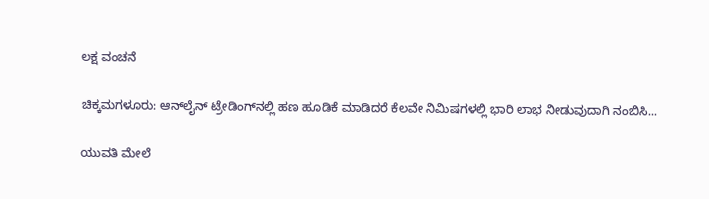ಲಕ್ಷ ವಂಚನೆ

ಚಿಕ್ಕಮಗಳೂರು: ಆನ್‌ಲೈನ್ ಟ್ರೇಡಿಂಗ್‌ನಲ್ಲಿ ಹಣ ಹೂಡಿಕೆ ಮಾಡಿದರೆ ಕೆಲವೇ ನಿಮಿಷಗಳಲ್ಲಿ ಭಾರಿ ಲಾಭ ನೀಡುವುದಾಗಿ ನಂಬಿಸಿ...

ಯುವತಿ ಮೇಲೆ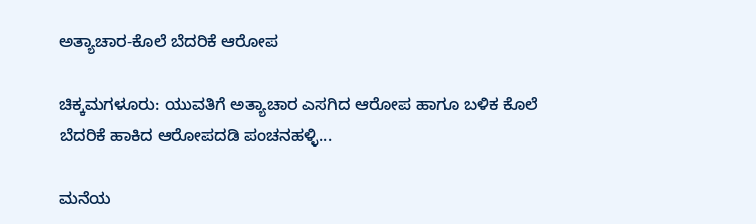ಅತ್ಯಾಚಾರ-ಕೊಲೆ ಬೆದರಿಕೆ ಆರೋಪ

ಚಿಕ್ಕಮಗಳೂರು: ಯುವತಿಗೆ ಅತ್ಯಾಚಾರ ಎಸಗಿದ ಆರೋಪ ಹಾಗೂ ಬಳಿಕ ಕೊಲೆ ಬೆದರಿಕೆ ಹಾಕಿದ ಆರೋಪದಡಿ ಪಂಚನಹಳ್ಳಿ...

ಮನೆಯ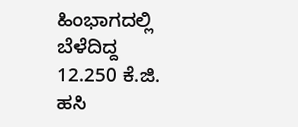ಹಿಂಭಾಗದಲ್ಲಿ ಬೆಳೆದಿದ್ದ 12.250 ಕೆ.ಜಿ. ಹಸಿ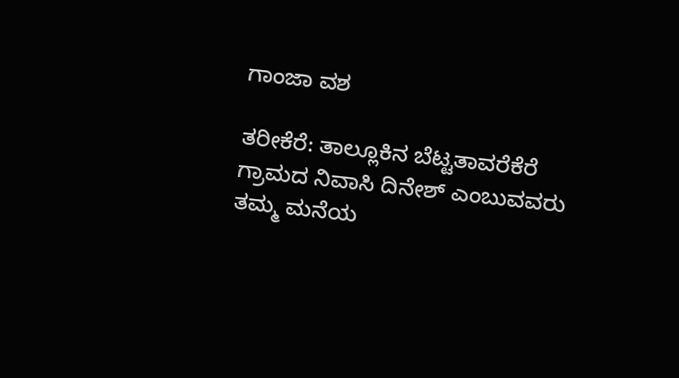ಗಾಂಜಾ ವಶ

ತರೀಕೆರೆ: ತಾಲ್ಲೂಕಿನ ಬೆಟ್ಟತಾವರೆಕೆರೆ ಗ್ರಾಮದ ನಿವಾಸಿ ದಿನೇಶ್ ಎಂಬುವವರು ತಮ್ಮ ಮನೆಯ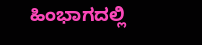ಹಿಂಭಾಗದಲ್ಲಿ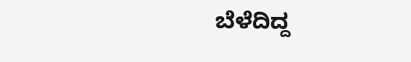ಬೆಳೆದಿದ್ದ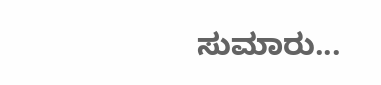ಸುಮಾರು...